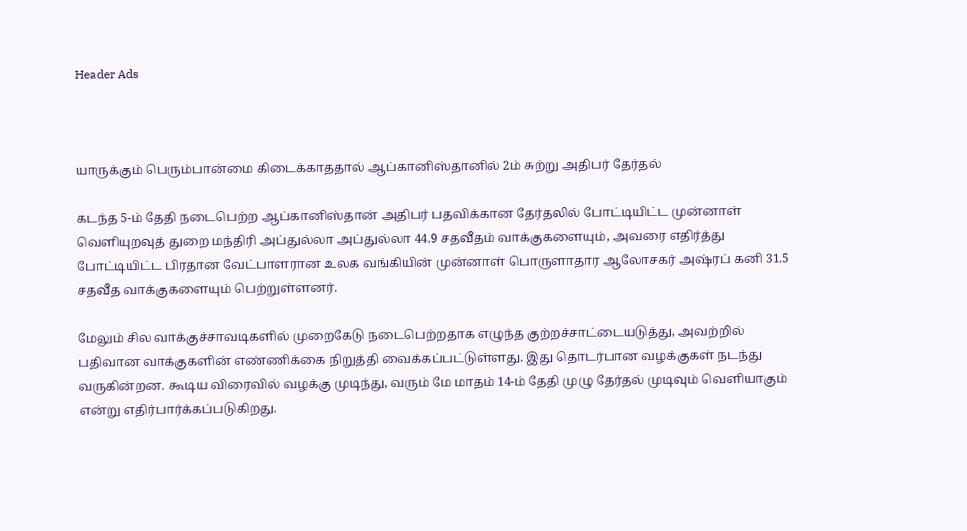Header Ads



யாருக்கும் பெரும்பான்மை கிடைக்காததால் ஆப்கானிஸ்தானில் 2ம் சுற்று அதிபர் தேர்தல்

கடந்த 5-ம் தேதி நடைபெற்ற ஆப்கானிஸ்தான் அதிபர் பதவிக்கான தேர்தலில் போட்டியிட்ட முன்னாள் வெளியுறவுத் துறை மந்திரி அப்துல்லா அப்துல்லா 44.9 சதவீதம் வாக்குகளையும், அவரை எதிர்த்து போட்டியிட்ட பிரதான வேட்பாளரான உலக வங்கியின் முன்னாள் பொருளாதார ஆலோசகர் அஷ்ரப் கனி 31.5 சதவீத வாக்குகளையும் பெற்றுள்ளனர்.

மேலும் சில வாக்குச்சாவடிகளில் முறைகேடு நடைபெற்றதாக எழுந்த குற்றச்சாட்டையடுத்து, அவற்றில் பதிவான வாக்குகளின் எண்ணிக்கை நிறுத்தி வைக்கப்பட்டுள்ளது. இது தொடர்பான வழக்குகள் நடந்து வருகின்றன. கூடிய விரைவில் வழக்கு முடிந்து, வரும் மே மாதம் 14-ம் தேதி முழு தேர்தல் முடிவும் வெளியாகும் என்று எதிர்பார்க்கப்படுகிறது.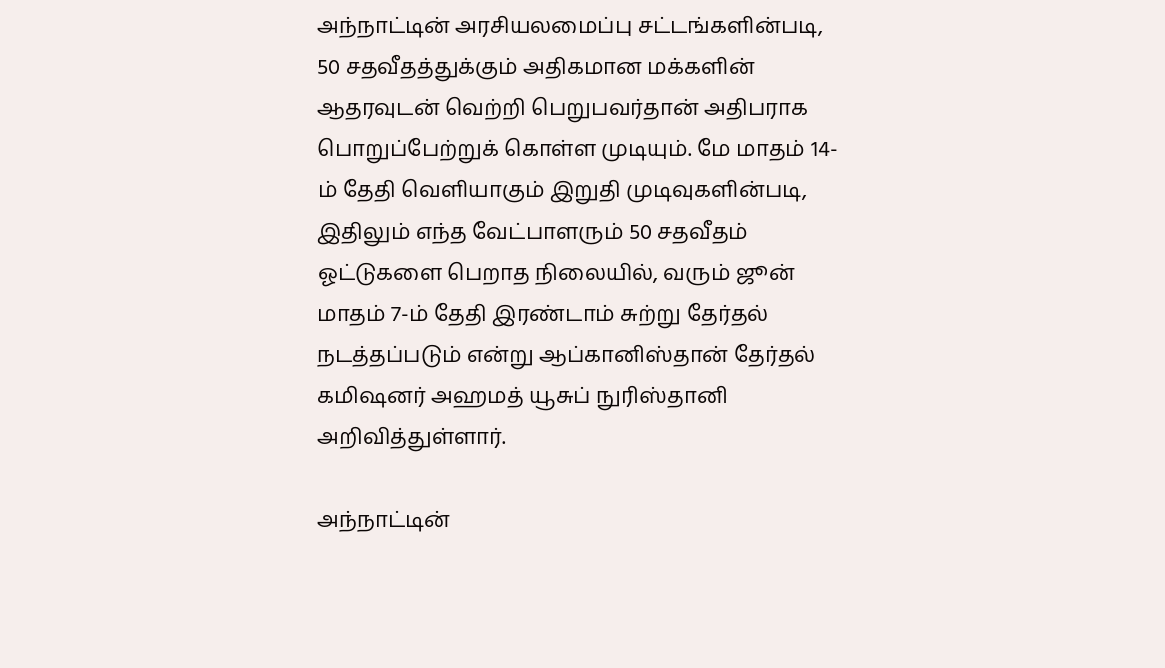அந்நாட்டின் அரசியலமைப்பு சட்டங்களின்படி, 50 சதவீதத்துக்கும் அதிகமான மக்களின் ஆதரவுடன் வெற்றி பெறுபவர்தான் அதிபராக பொறுப்பேற்றுக் கொள்ள முடியும். மே மாதம் 14-ம் தேதி வெளியாகும் இறுதி முடிவுகளின்படி, இதிலும் எந்த வேட்பாளரும் 50 சதவீதம் ஓட்டுகளை பெறாத நிலையில், வரும் ஜூன் மாதம் 7-ம் தேதி இரண்டாம் சுற்று தேர்தல் நடத்தப்படும் என்று ஆப்கானிஸ்தான் தேர்தல் கமிஷனர் அஹமத் யூசுப் நுரிஸ்தானி அறிவித்துள்ளார்.

அந்நாட்டின்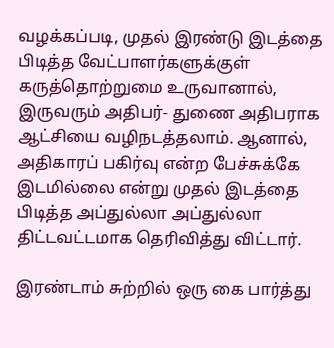வழக்கப்படி, முதல் இரண்டு இடத்தை பிடித்த வேட்பாளர்களுக்குள் கருத்தொற்றுமை உருவானால், இருவரும் அதிபர்- துணை அதிபராக ஆட்சியை வழிநடத்தலாம். ஆனால், அதிகாரப் பகிர்வு என்ற பேச்சுக்கே இடமில்லை என்று முதல் இடத்தை பிடித்த அப்துல்லா அப்துல்லா திட்டவட்டமாக தெரிவித்து விட்டார்.

இரண்டாம் சுற்றில் ஒரு கை பார்த்து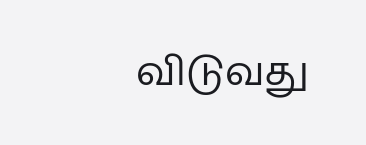விடுவது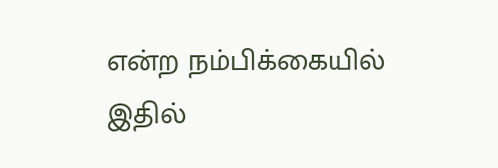என்ற நம்பிக்கையில் இதில்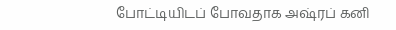போட்டியிடப் போவதாக அஷ்ரப் கனி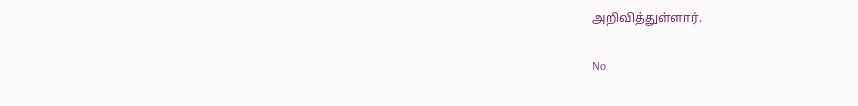அறிவித்துள்ளார்.

No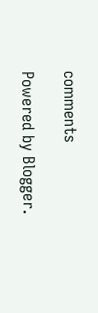comments

Powered by Blogger.